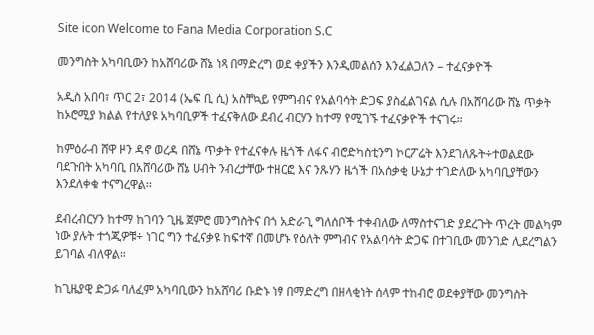Site icon Welcome to Fana Media Corporation S.C

መንግስት አካባቢውን ከአሸባሪው ሸኔ ነጻ በማድረግ ወደ ቀያችን እንዲመልሰን እንፈልጋለን – ተፈናቃዮች

አዲስ አበባ፣ ጥር 2፣ 2014 (ኤፍ ቢ ሲ) አስቸኳይ የምግብና የአልባሳት ድጋፍ ያስፈልገናል ሲሉ በአሸባሪው ሸኔ ጥቃት ከኦሮሚያ ክልል የተለያዩ አካባቢዎች ተፈናቅለው ደብረ ብርሃን ከተማ የሚገኙ ተፈናቃዮች ተናገሩ።

ከምዕራብ ሸዋ ዞን ዳኖ ወረዳ በሸኔ ጥቃት የተፈናቀሉ ዜጎች ለፋና ብሮድካስቲንግ ኮርፖሬት እንደገለጹት÷ተወልደው ባደጉበት አካባቢ በአሸባሪው ሸኔ ሀብት ንብረታቸው ተዘርፎ እና ንጹሃን ዜጎች በአሰቃቂ ሁኔታ ተገድለው አካባቢያቸውን እንደለቀቁ ተናግረዋል፡፡

ደብረብርሃን ከተማ ከገባን ጊዜ ጀምሮ መንግስትና በጎ አድራጊ ግለሰቦች ተቀብለው ለማስተናገድ ያደረጉት ጥረት መልካም ነው ያሉት ተጎጂዎቹ÷ ነገር ግን ተፈናቃዩ ከፍተኛ በመሆኑ የዕለት ምግብና የአልባሳት ድጋፍ በተገቢው መንገድ ሊደረግልን ይገባል ብለዋል።

ከጊዜያዊ ድጋፉ ባለፈም አካባቢውን ከአሸባሪ ቡድኑ ነፃ በማድረግ በዘላቂነት ሰላም ተከብሮ ወደቀያቸው መንግስት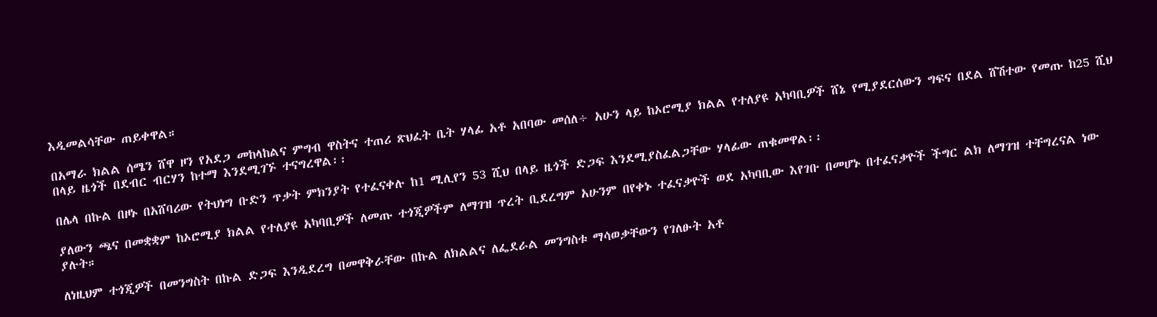እዲመልሳቸው ጠይቀዋል።

በአማራ ክልል ሰሜን ሸዋ ዞን የአደጋ መከላከልና ምግብ ዋስትና ተጠሪ ጽህፈት ቤት ሃላፊ አቶ አበባው መሰለ÷ አሁን ላይ ከኦሮሚያ ክልል የተለያዩ አካባቢዎች ሸኔ የሚያደርሰውን ግፍና በደል ሸሽተው የመጡ ከ25 ሺህ በላይ ዜጎች በደብር ብርሃን ከተማ እንደሚገኙ ተናግረዋል፡፡

በሌላ በኩል በዞኑ በአሸባሪው የትህነግ ቡድን ጥቃት ምክንያት የተፈናቀሉ ከ1 ሚሊየን 53 ሺህ በላይ ዜጎች ድጋፍ እንደሚያስፈልጋቸው ሃላፊው ጠቁመዋል፡፡

ያለውን ጫና በመቋቋም ከኦሮሚያ ክልል የተለያዩ አካባቢዎች ለመጡ ተጎጂዎችም ለማገዝ ጥረት ቢደረግም አሁንም በየቀኑ ተፈናቃዮች ወደ አካባቢው እየገቡ በመሆኑ በተፈናቃዮች ችግር ልክ ለማገዝ ተቸግረናል ነው ያሉት።

ለነዚህም ተጎጂዎች በመንግስት በኩል ድጋፍ እንዲደረግ በመዋቅራቸው በኩል ለክልልና ለፌደራል መንግስቱ ማሳወቃቸውን የገለፁት አቶ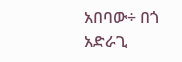አበባው÷ በጎ አድራጊ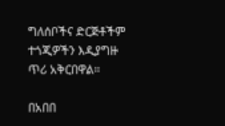ግለሰቦችና ድርጅቶችም ተጎጂዎችን እዲያግዙ ጥሪ አቅርበዋል።

በአበበ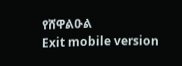የሸዋልዑል
Exit mobile version